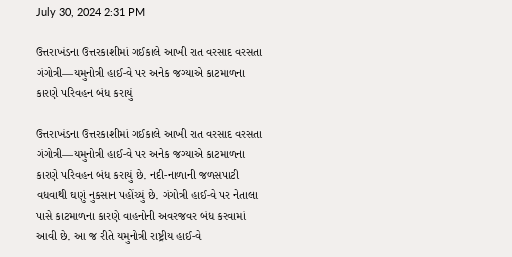July 30, 2024 2:31 PM

ઉત્તરાખંડના ઉત્તરકાશીમાં ગઈકાલે આખી રાત વરસાદ વરસતા ગંગોત્રી—યમુનોત્રી હાઈ-વે પર અનેક જગ્યાએ કાટમાળના કારણે પરિવહન બંધ કરાયું

ઉત્તરાખંડના ઉત્તરકાશીમાં ગઈકાલે આખી રાત વરસાદ વરસતા ગંગોત્રી—યમુનોત્રી હાઈ-વે પર અનેક જગ્યાએ કાટમાળના કારણે પરિવહન બંધ કરાયું છે. નદી-નાળાની જળસપાટી વધવાથી ઘણું નુકસાન પહોંચ્યું છે. ગંગોત્રી હાઈ-વે પર નેતાલા પાસે કાટમાળના કારણે વાહનોની અવરજવર બંધ કરવામાં આવી છે. આ જ રીતે યમુનોત્રી રાષ્ટ્રીય હાઈ-વે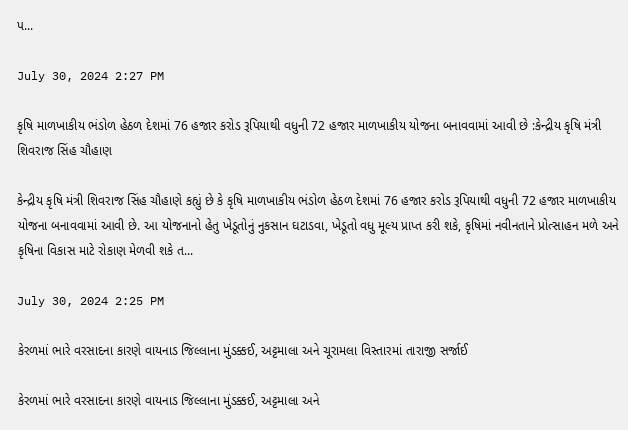પ...

July 30, 2024 2:27 PM

કૃષિ માળખાકીય ભંડોળ હેઠળ દેશમાં 76 હજાર કરોડ રૂપિયાથી વધુની 72 હજાર માળખાકીય યોજના બનાવવામાં આવી છે :કેન્દ્રીય કૃષિ મંત્રી શિવરાજ સિંહ ચૌહાણ

કેન્દ્રીય કૃષિ મંત્રી શિવરાજ સિંહ ચૌહાણે કહ્યું છે કે કૃષિ માળખાકીય ભંડોળ હેઠળ દેશમાં 76 હજાર કરોડ રૂપિયાથી વધુની 72 હજાર માળખાકીય યોજના બનાવવામાં આવી છે. આ યોજનાનો હેતુ ખેડૂતોનું નુકસાન ઘટાડવા, ખેડૂતો વધુ મૂલ્ય પ્રાપ્ત કરી શકે, કૃષિમાં નવીનતાને પ્રોત્સાહન મળે અને કૃષિના વિકાસ માટે રોકાણ મેળવી શકે ત...

July 30, 2024 2:25 PM

કેરળમાં ભારે વરસાદના કારણે વાયનાડ જિલ્લાના મુંડક્કઈ, અટ્ટમાલા અને ચૂરામલા વિસ્તારમાં તારાજી સર્જાઈ

કેરળમાં ભારે વરસાદના કારણે વાયનાડ જિલ્લાના મુંડક્કઈ, અટ્ટમાલા અને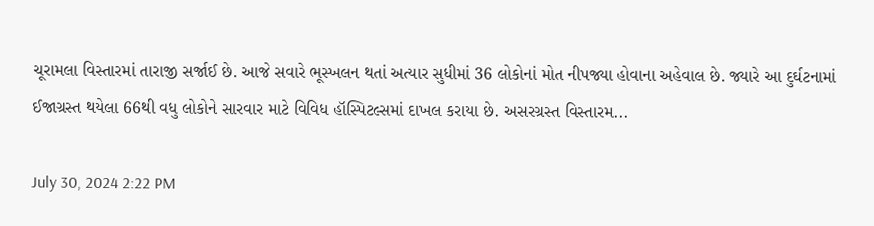ચૂરામલા વિસ્તારમાં તારાજી સર્જાઈ છે. આજે સવારે ભૂસ્ખલન થતાં અત્યાર સુધીમાં 36 લોકોનાં મોત નીપજ્યા હોવાના અહેવાલ છે. જ્યારે આ દુર્ઘટનામાં ઈજાગ્રસ્ત થયેલા 66થી વધુ લોકોને સારવાર માટે વિવિધ હૉસ્પિટલ્સમાં દાખલ કરાયા છે. અસરગ્રસ્ત વિસ્તારમ...

July 30, 2024 2:22 PM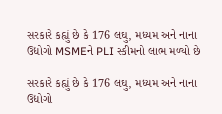સરકારે કહ્યું છે કે 176 લઘુ, મધ્યમ અને નાના ઉદ્યોગો MSMEને PLI સ્કીમનો લાભ મળ્યો છે

સરકારે કહ્યું છે કે 176 લઘુ, મધ્યમ અને નાના ઉદ્યોગો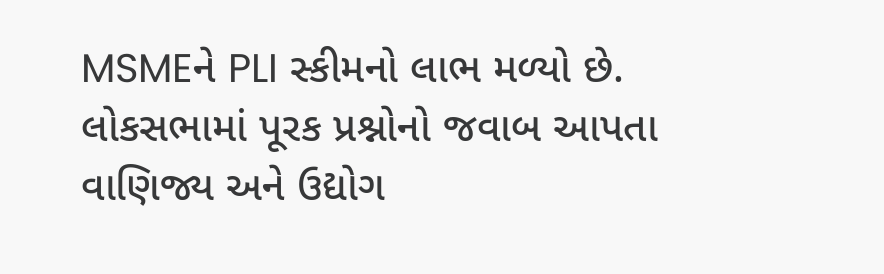MSMEને PLI સ્કીમનો લાભ મળ્યો છે. લોકસભામાં પૂરક પ્રશ્નોનો જવાબ આપતા વાણિજ્ય અને ઉદ્યોગ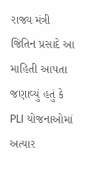રાજ્ય મંત્રી જિતિન પ્રસાદે આ માહિતી આપતા જણાવ્યું હતું કે PLI યોજનાઓમાં અત્યાર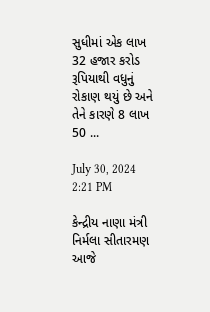સુધીમાં એક લાખ 32 હજાર કરોડ રૂપિયાથી વધુનું રોકાણ થયું છે અને તેને કારણે 8 લાખ 50 ...

July 30, 2024 2:21 PM

કેન્દ્રીય નાણા મંત્રી નિર્મલા સીતારમણ આજે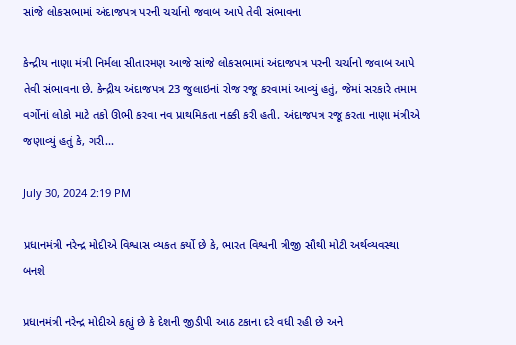સાંજે લોકસભામાં અંદાજપત્ર પરની ચર્ચાનો જવાબ આપે તેવી સંભાવના

કેન્દ્રીય નાણા મંત્રી નિર્મલા સીતારમણ આજે સાંજે લોકસભામાં અંદાજપત્ર પરની ચર્ચાનો જવાબ આપે તેવી સંભાવના છે. કેન્દ્રીય અંદાજપત્ર 23 જુલાઇનાં રોજ રજૂ કરવામાં આવ્યું હતું, જેમાં સરકારે તમામ વર્ગોનાં લોકો માટે તકો ઊભી કરવા નવ પ્રાથમિકતા નક્કી કરી હતી. અંદાજપત્ર રજૂ કરતા નાણા મંત્રીએ જણાવ્યું હતું કે, ગરી...

July 30, 2024 2:19 PM

પ્રધાનમંત્રી નરેન્દ્ર મોદીએ વિશ્વાસ વ્યકત કર્યો છે કે, ભારત વિશ્વની ત્રીજી સૌથી મોટી અર્થવ્યવસ્થા બનશે

પ્રધાનમંત્રી નરેન્દ્ર મોદીએ કહ્યું છે કે દેશની જીડીપી આઠ ટકાના દરે વધી રહી છે અને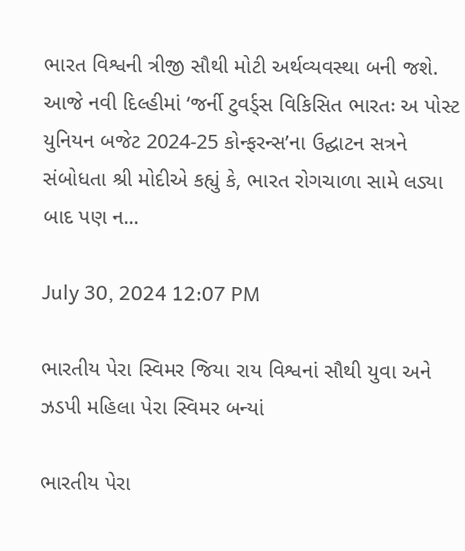ભારત વિશ્વની ત્રીજી સૌથી મોટી અર્થવ્યવસ્થા બની જશે. આજે નવી દિલ્હીમાં ‘જર્ની ટુવર્ડ્સ વિકિસિત ભારતઃ અ પોસ્ટ યુનિયન બજેટ 2024-25 કોન્ફરન્સ’ના ઉદ્ઘાટન સત્રને સંબોધતા શ્રી મોદીએ કહ્યું કે, ભારત રોગચાળા સામે લડ્યા બાદ પણ ન...

July 30, 2024 12:07 PM

ભારતીય પેરા સ્વિમર જિયા રાય વિશ્વનાં સૌથી યુવા અને ઝડપી મહિલા પેરા સ્વિમર બન્યાં

ભારતીય પેરા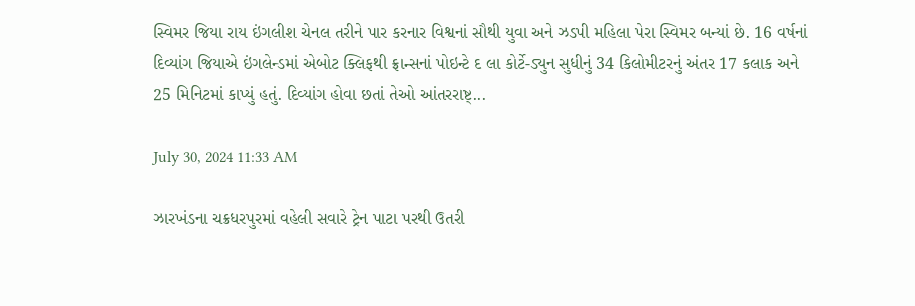સ્વિમર જિયા રાય ઇંગલીશ ચેનલ તરીને પાર કરનાર વિશ્વનાં સૌથી યુવા અને ઝડપી મહિલા પેરા સ્વિમર બન્યાં છે. 16 વર્ષનાં દિવ્યાંગ જિયાએ ઇંગલેન્ડમાં એબોટ ક્લિફથી ફ્રાન્સનાં પોઇન્ટે દ લા કોર્ટે-ડ્યુન સુધીનું 34 કિલોમીટરનું અંતર 17 કલાક અને 25 મિનિટમાં કાપ્યું હતું. દિવ્યાંગ હોવા છતાં તેઓ આંતરરાષ્ટ્...

July 30, 2024 11:33 AM

ઝારખંડના ચક્રધરપુરમાં વહેલી સવારે ટ્રેન પાટા પરથી ઉતરી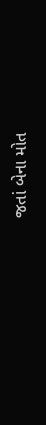જતાં બેના મોત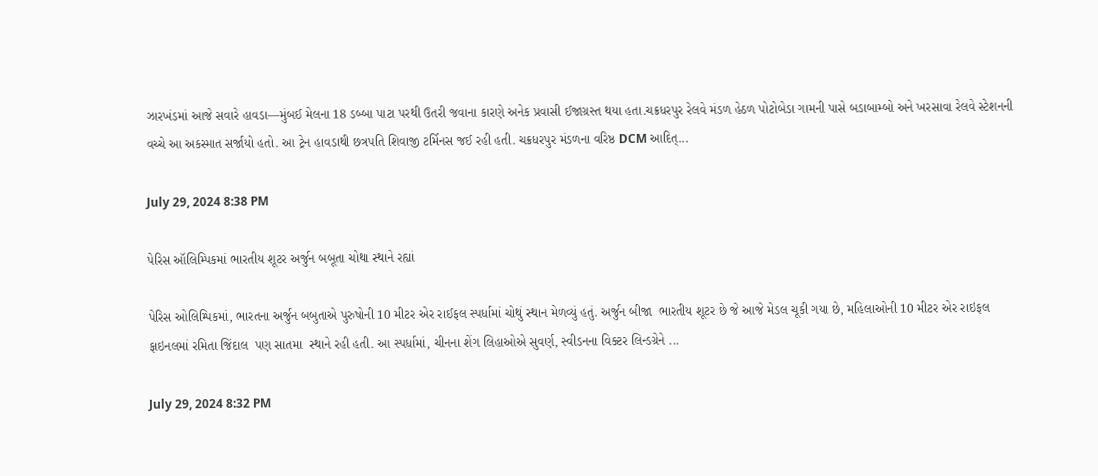ઝારખંડમાં આજે સવારે હાવડા—મુંબઈ મેલના 18 ડબ્બા પાટા પરથી ઉતરી જવાના કારણે અનેક પ્રવાસી ઈજાગ્રસ્ત થયા હતા.ચક્રધરપુર રેલવે મંડળ હેઠળ પોટોબેડા ગામની પાસે બડાબામ્બો અને ખરસાવા રેલવે સ્ટેશનની વચ્ચે આ અકસ્માત સર્જાયો હતો. આ ટ્રેન હાવડાથી છત્રપતિ શિવાજી ટર્મિનસ જઈ રહી હતી. ચક્રધરપુર મંડળના વરિષ્ઠ DCM આદિત્...

July 29, 2024 8:38 PM

પેરિસ ઑલિમ્પિકમાં ભારતીય શૂટર અર્જુન બબૂતા ચોથા સ્થાને રહ્યાં

પેરિસ ઓલિમ્પિકમાં, ભારતના અર્જુન બબુતાએ પુરુષોની 10 મીટર એર રાઈફલ સ્પર્ધામાં ચોથું સ્થાન મેળવ્યું હતું. અર્જુન બીજા  ભારતીય શૂટર છે જે આજે મેડલ ચૂકી ગયા છે, મહિલાઓની 10 મીટર એર રાઇફલ ફાઇનલમાં રમિતા જિંદાલ  પણ સાતમા  સ્થાને રહી હતી. આ સ્પર્ધામાં, ચીનના શેંગ લિહાઓએ સુવર્ણ, સ્વીડનના વિક્ટર લિન્ડગ્રેને ...

July 29, 2024 8:32 PM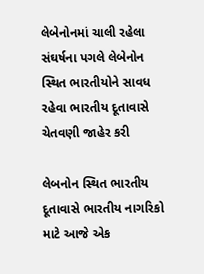લેબેનોનમાં ચાલી રહેલા સંઘર્ષના પગલે લેબેનોન સ્થિત ભારતીયોને સાવધ રહેવા ભારતીય દૂતાવાસે ચેતવણી જાહેર કરી

લેબનોન સ્થિત ભારતીય દૂતાવાસે ભારતીય નાગરિકો માટે આજે એક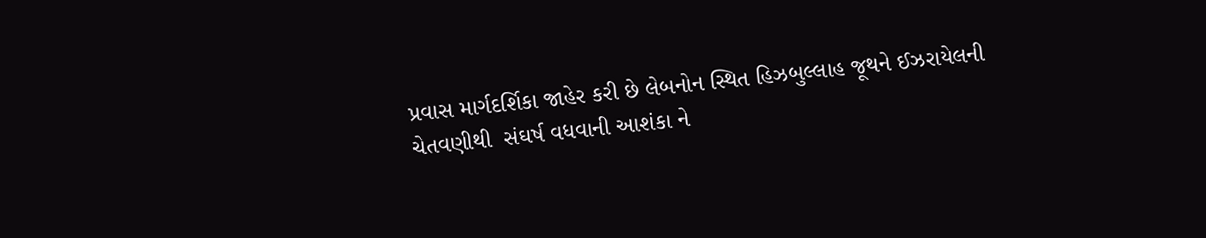પ્રવાસ માર્ગદર્શિકા જાહેર કરી છે લેબનોન સ્થિત હિઝબુલ્લાહ જૂથને ઈઝરાયેલની ચેતવણીથી  સંઘર્ષ વધવાની આશંકા ને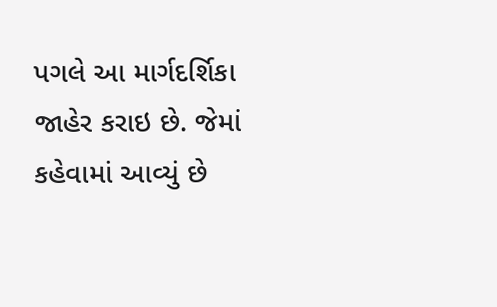પગલે આ માર્ગદર્શિકા જાહેર કરાઇ છે. જેમાં કહેવામાં આવ્યું છે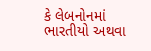કે લેબનોનમાં ભારતીયો અથવા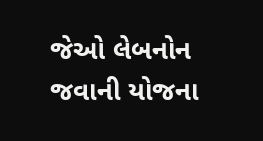જેઓ લેબનોન જવાની યોજના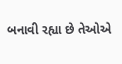બનાવી રહ્યા છે તેઓએ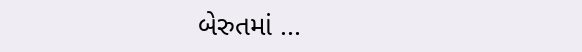બેરુતમાં ...